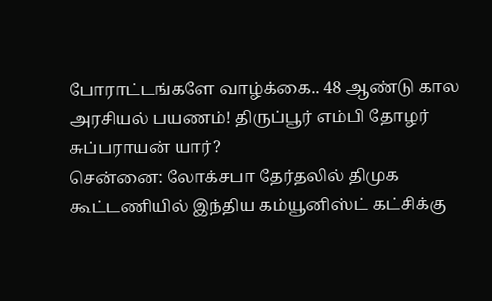போராட்டங்களே வாழ்க்கை.. 48 ஆண்டு கால அரசியல் பயணம்! திருப்பூர் எம்பி தோழர் சுப்பராயன் யார்?
சென்னை: லோக்சபா தேர்தலில் திமுக கூட்டணியில் இந்திய கம்யூனிஸ்ட் கட்சிக்கு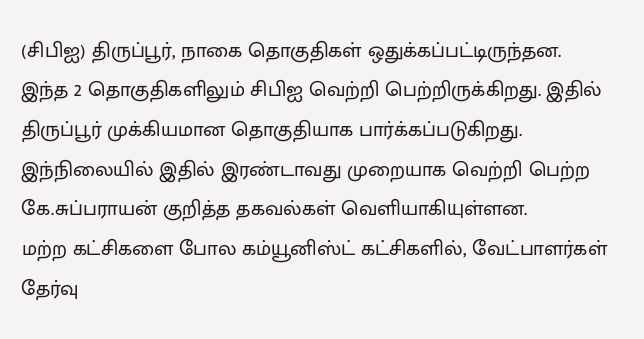(சிபிஐ) திருப்பூர், நாகை தொகுதிகள் ஒதுக்கப்பட்டிருந்தன. இந்த 2 தொகுதிகளிலும் சிபிஐ வெற்றி பெற்றிருக்கிறது. இதில் திருப்பூர் முக்கியமான தொகுதியாக பார்க்கப்படுகிறது. இந்நிலையில் இதில் இரண்டாவது முறையாக வெற்றி பெற்ற கே.சுப்பராயன் குறித்த தகவல்கள் வெளியாகியுள்ளன.
மற்ற கட்சிகளை போல கம்யூனிஸ்ட் கட்சிகளில், வேட்பாளர்கள் தேர்வு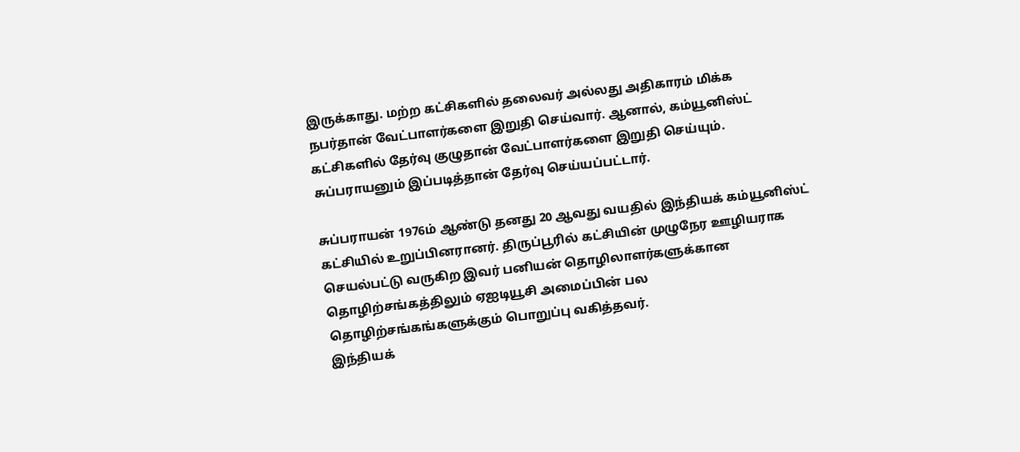இருக்காது. மற்ற கட்சிகளில் தலைவர் அல்லது அதிகாரம் மிக்க நபர்தான் வேட்பாளர்களை இறுதி செய்வார். ஆனால், கம்யூனிஸ்ட் கட்சிகளில் தேர்வு குழுதான் வேட்பாளர்களை இறுதி செய்யும். சுப்பராயனும் இப்படித்தான் தேர்வு செய்யப்பட்டார்.

சுப்பராயன் 1976ம் ஆண்டு தனது 20 ஆவது வயதில் இந்தியக் கம்யூனிஸ்ட் கட்சியில் உறுப்பினரானர். திருப்பூரில் கட்சியின் முழுநேர ஊழியராக செயல்பட்டு வருகிற இவர் பனியன் தொழிலாளர்களுக்கான தொழிற்சங்கத்திலும் ஏஐடியூசி அமைப்பின் பல தொழிற்சங்கங்களுக்கும் பொறுப்பு வகித்தவர்.
இந்தியக்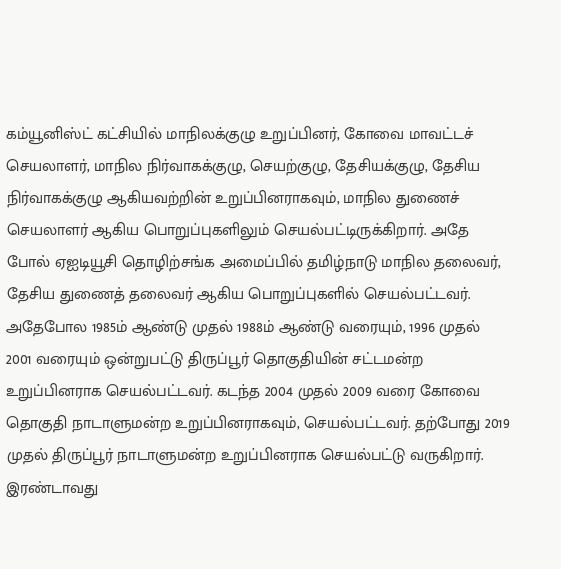கம்யூனிஸ்ட் கட்சியில் மாநிலக்குழு உறுப்பினர், கோவை மாவட்டச் செயலாளர், மாநில நிர்வாகக்குழு, செயற்குழு, தேசியக்குழு, தேசிய நிர்வாகக்குழு ஆகியவற்றின் உறுப்பினராகவும், மாநில துணைச் செயலாளர் ஆகிய பொறுப்புகளிலும் செயல்பட்டிருக்கிறார். அதே போல் ஏஐடியூசி தொழிற்சங்க அமைப்பில் தமிழ்நாடு மாநில தலைவர், தேசிய துணைத் தலைவர் ஆகிய பொறுப்புகளில் செயல்பட்டவர்.
அதேபோல 1985ம் ஆண்டு முதல் 1988ம் ஆண்டு வரையும், 1996 முதல் 2001 வரையும் ஒன்றுபட்டு திருப்பூர் தொகுதியின் சட்டமன்ற உறுப்பினராக செயல்பட்டவர். கடந்த 2004 முதல் 2009 வரை கோவை தொகுதி நாடாளுமன்ற உறுப்பினராகவும், செயல்பட்டவர். தற்போது 2019 முதல் திருப்பூர் நாடாளுமன்ற உறுப்பினராக செயல்பட்டு வருகிறார். இரண்டாவது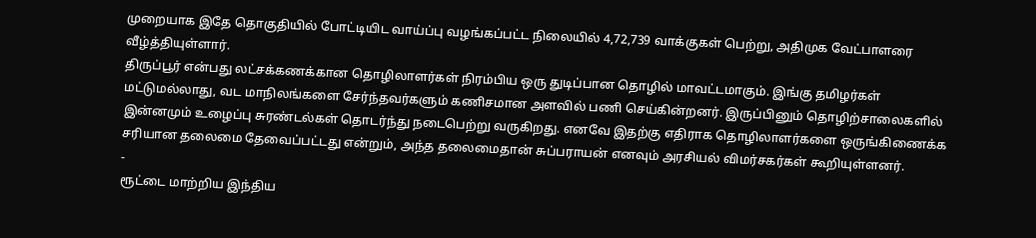முறையாக இதே தொகுதியில் போட்டியிட வாய்ப்பு வழங்கப்பட்ட நிலையில் 4,72,739 வாக்குகள் பெற்று, அதிமுக வேட்பாளரை வீழ்த்தியுள்ளார்.
திருப்பூர் என்பது லட்சக்கணக்கான தொழிலாளர்கள் நிரம்பிய ஒரு துடிப்பான தொழில் மாவட்டமாகும். இங்கு தமிழர்கள் மட்டுமல்லாது, வட மாநிலங்களை சேர்ந்தவர்களும் கணிசமான அளவில் பணி செய்கின்றனர். இருப்பினும் தொழிற்சாலைகளில் இன்னமும் உழைப்பு சுரண்டல்கள் தொடர்ந்து நடைபெற்று வருகிறது. எனவே இதற்கு எதிராக தொழிலாளர்களை ஒருங்கிணைக்க சரியான தலைமை தேவைப்பட்டது என்றும், அந்த தலைமைதான் சுப்பராயன் எனவும் அரசியல் விமர்சகர்கள் கூறியுள்ளனர்.
-
ரூட்டை மாற்றிய இந்திய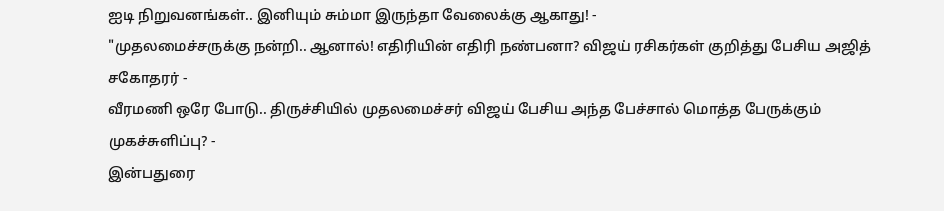ஐடி நிறுவனங்கள்.. இனியும் சும்மா இருந்தா வேலைக்கு ஆகாது! -
"முதலமைச்சருக்கு நன்றி.. ஆனால்! எதிரியின் எதிரி நண்பனா? விஜய் ரசிகர்கள் குறித்து பேசிய அஜித் சகோதரர் -
வீரமணி ஒரே போடு.. திருச்சியில் முதலமைச்சர் விஜய் பேசிய அந்த பேச்சால் மொத்த பேருக்கும் முகச்சுளிப்பு? -
இன்பதுரை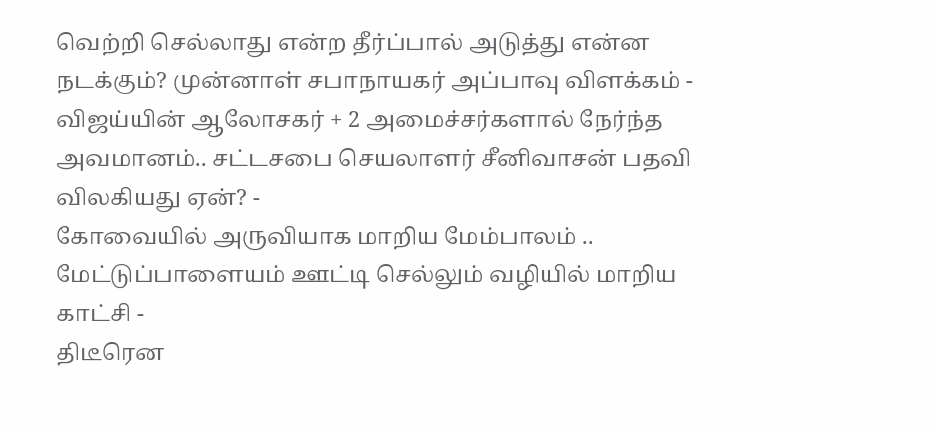வெற்றி செல்லாது என்ற தீர்ப்பால் அடுத்து என்ன நடக்கும்? முன்னாள் சபாநாயகர் அப்பாவு விளக்கம் -
விஜய்யின் ஆலோசகர் + 2 அமைச்சர்களால் நேர்ந்த அவமானம்.. சட்டசபை செயலாளர் சீனிவாசன் பதவி விலகியது ஏன்? -
கோவையில் அருவியாக மாறிய மேம்பாலம் .. மேட்டுப்பாளையம் ஊட்டி செல்லும் வழியில் மாறிய காட்சி -
திடீரென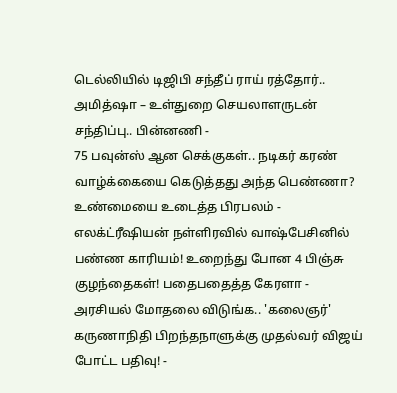டெல்லியில் டிஜிபி சந்தீப் ராய் ரத்தோர்.. அமித்ஷா – உள்துறை செயலாளருடன் சந்திப்பு.. பின்னணி -
75 பவுன்ஸ் ஆன செக்குகள்.. நடிகர் கரண் வாழ்க்கையை கெடுத்தது அந்த பெண்ணா? உண்மையை உடைத்த பிரபலம் -
எலக்ட்ரீஷியன் நள்ளிரவில் வாஷ்பேசினில் பண்ண காரியம்! உறைந்து போன 4 பிஞ்சு குழந்தைகள்! பதைபதைத்த கேரளா -
அரசியல் மோதலை விடுங்க.. 'கலைஞர்' கருணாநிதி பிறந்தநாளுக்கு முதல்வர் விஜய் போட்ட பதிவு! -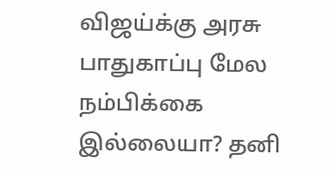விஜய்க்கு அரசு பாதுகாப்பு மேல நம்பிக்கை இல்லையா? தனி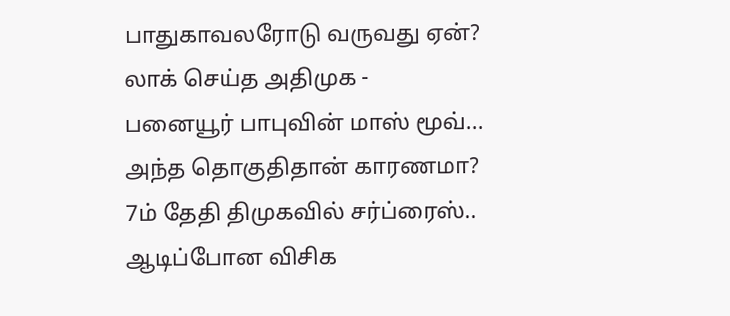பாதுகாவலரோடு வருவது ஏன்? லாக் செய்த அதிமுக -
பனையூர் பாபுவின் மாஸ் மூவ்... அந்த தொகுதிதான் காரணமா? 7ம் தேதி திமுகவில் சர்ப்ரைஸ்.. ஆடிப்போன விசிக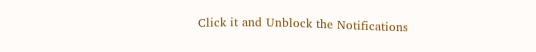Click it and Unblock the Notifications